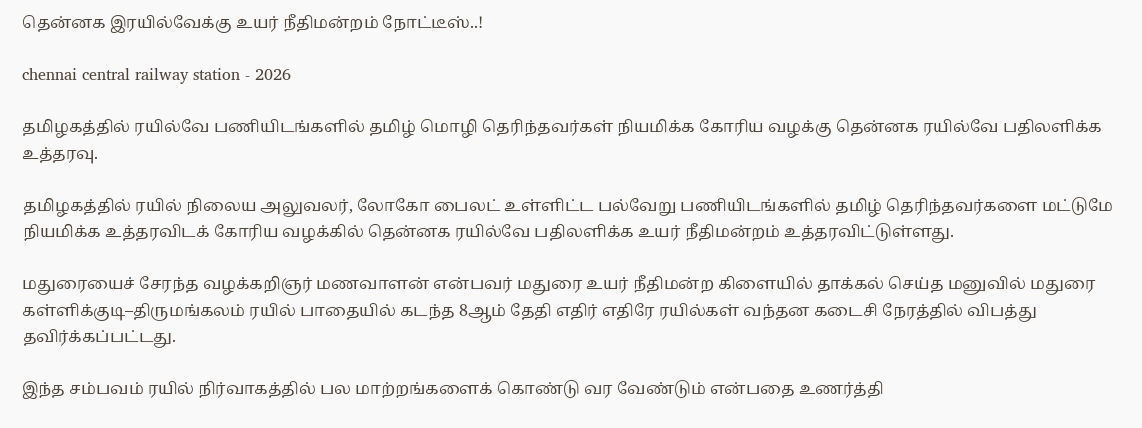தென்னக இரயில்வேக்கு உயர் நீதிமன்றம் நோட்டீஸ்..!

chennai central railway station - 2026

தமிழகத்தில் ரயில்வே பணியிடங்களில் தமிழ் மொழி தெரிந்தவர்கள் நியமிக்க கோரிய வழக்கு தென்னக ரயில்வே பதிலளிக்க உத்தரவு.

தமிழகத்தில் ரயில் நிலைய அலுவலர், லோகோ பைலட் உள்ளிட்ட பல்வேறு பணியிடங்களில் தமிழ் தெரிந்தவர்களை மட்டுமே நியமிக்க உத்தரவிடக் கோரிய வழக்கில் தென்னக ரயில்வே பதிலளிக்க உயர் நீதிமன்றம் உத்தரவிட்டுள்ளது.

மதுரையைச் சேரந்த வழக்கறிஞர் மணவாளன் என்பவர் மதுரை உயர் நீதிமன்ற கிளையில் தாக்கல் செய்த மனுவில் மதுரை கள்ளிக்குடி–திருமங்கலம் ரயில் பாதையில் கடந்த 8ஆம் தேதி எதிர் எதிரே ரயில்கள் வந்தன கடைசி நேரத்தில் விபத்து தவிர்க்கப்பட்டது.

இந்த சம்பவம் ரயில் நிர்வாகத்தில் பல மாற்றங்களைக் கொண்டு வர வேண்டும் என்பதை உணர்த்தி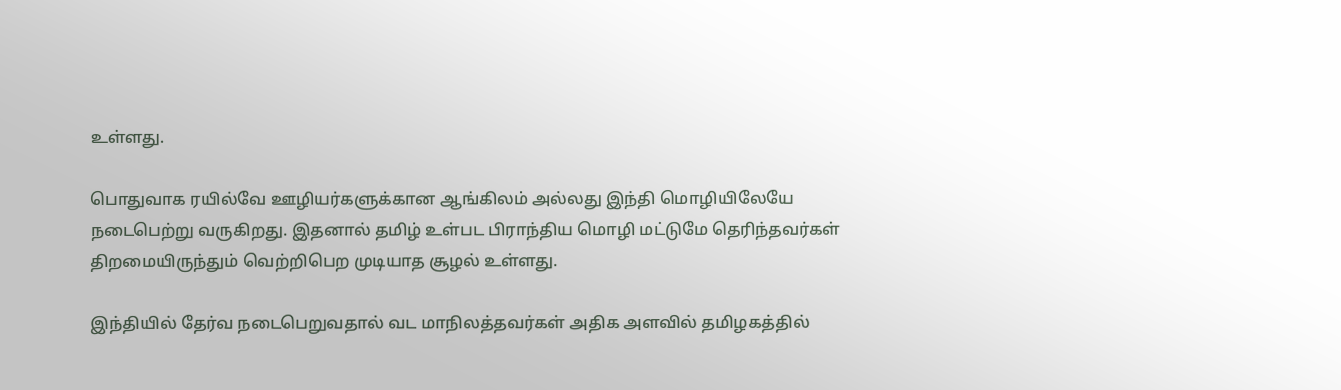உள்ளது.

பொதுவாக ரயில்வே ஊழியர்களுக்கான ஆங்கிலம் அல்லது இந்தி மொழியிலேயே நடைபெற்று வருகிறது. இதனால் தமிழ் உள்பட பிராந்திய மொழி மட்டுமே தெரிந்தவர்கள் திறமையிருந்தும் வெற்றிபெற முடியாத சூழல் உள்ளது.

இந்தியில் தேர்வ நடைபெறுவதால் வட மாநிலத்தவர்கள் அதிக அளவில் தமிழகத்தில்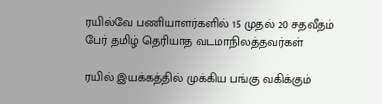ரயில்வே பணியாளர்களில் 15 முதல் 20 சதவீதம் பேர் தமிழ் தெரியாத வடமாநிலத்தவர்கள்

ரயில் இயக்கத்தில் முக்கிய பங்கு வகிக்கும்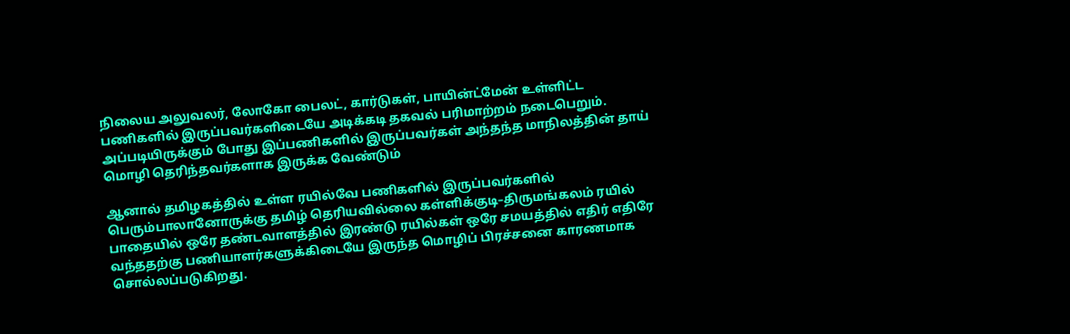நிலைய அலுவலர், லோகோ பைலட், கார்டுகள், பாயின்ட்மேன் உள்ளிட்ட பணிகளில் இருப்பவர்களிடையே அடிக்கடி தகவல் பரிமாற்றம் நடைபெறும். அப்படியிருக்கும் போது இப்பணிகளில் இருப்பவர்கள் அந்தந்த மாநிலத்தின் தாய் மொழி தெரிந்தவர்களாக இருக்க வேண்டும்

ஆனால் தமிழகத்தில் உள்ள ரயில்வே பணிகளில் இருப்பவர்களில் பெரும்பாலானோருக்கு தமிழ் தெரியவில்லை கள்ளிக்குடி–திருமங்கலம் ரயில் பாதையில் ஒரே தண்டவாளத்தில் இரண்டு ரயில்கள் ஒரே சமயத்தில் எதிர் எதிரே வந்ததற்கு பணியாளர்களுக்கிடையே இருந்த மொழிப் பிரச்சனை காரணமாக சொல்லப்படுகிறது.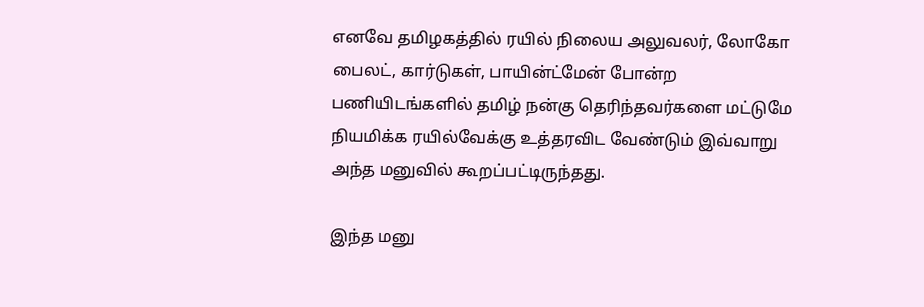எனவே தமிழகத்தில் ரயில் நிலைய அலுவலர், லோகோ பைலட், கார்டுகள், பாயின்ட்மேன் போன்ற பணியிடங்களில் தமிழ் நன்கு தெரிந்தவர்களை மட்டுமே நியமிக்க ரயில்வேக்கு உத்தரவிட வேண்டும் இவ்வாறு அந்த மனுவில் கூறப்பட்டிருந்தது.

இந்த மனு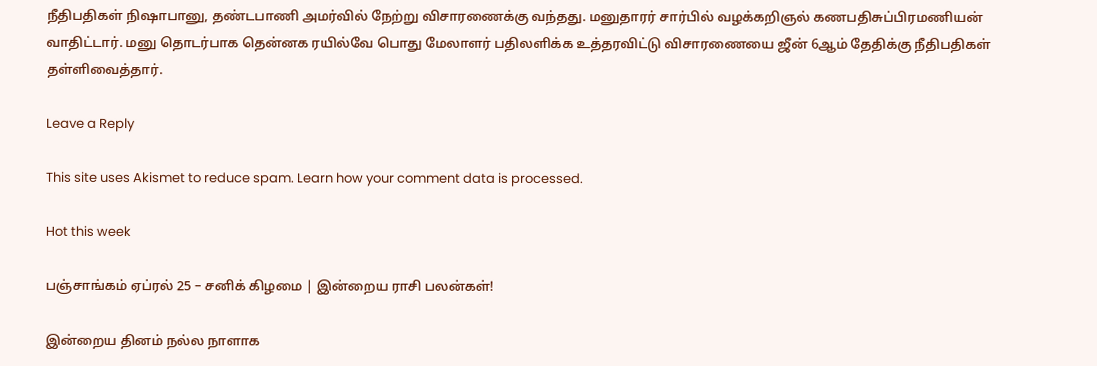நீதிபதிகள் நிஷாபானு, தண்டபாணி அமர்வில் நேற்று விசாரணைக்கு வந்தது. மனுதாரர் சார்பில் வழக்கறிஞல் கணபதிசுப்பிரமணியன் வாதிட்டார். மனு தொடர்பாக தென்னக ரயில்வே பொது மேலாளர் பதிலளிக்க உத்தரவிட்டு விசாரணையை ஜீன் 6ஆம் தேதிக்கு நீதிபதிகள் தள்ளிவைத்தார்.

Leave a Reply

This site uses Akismet to reduce spam. Learn how your comment data is processed.

Hot this week

பஞ்சாங்கம் ஏப்ரல் 25 – சனிக் கிழமை | இன்றைய ராசி பலன்கள்!

இன்றைய தினம் நல்ல நாளாக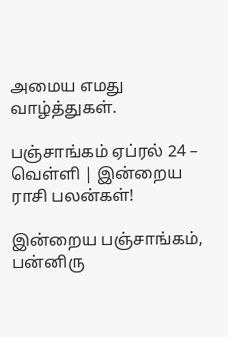அமைய எமது வாழ்த்துகள்.

பஞ்சாங்கம் ஏப்ரல் 24 – வெள்ளி | இன்றைய ராசி பலன்கள்!

இன்றைய பஞ்சாங்கம், பன்னிரு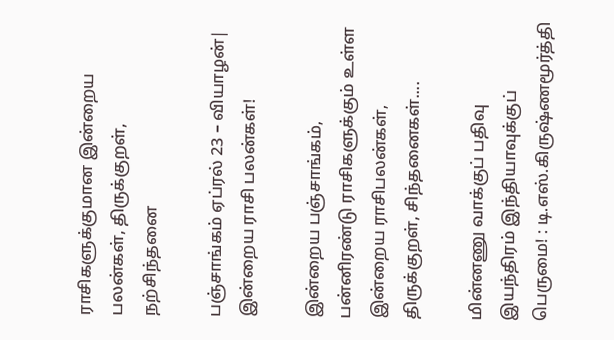ராசிகளுக்குமான இன்றைய பலன்கள், திருக்குறள், நற்சிந்தனை

பஞ்சாங்கம் ஏப்ரல் 23 – வியாழன்| இன்றைய ராசி பலன்கள்!

இன்றைய பஞ்சாங்கம், பன்னிரண்டு ராசிகளுக்கும் உள்ள இன்றைய ராசிபலன்கள், திருக்குறள், சிந்தனைகள்....

மின்னணு வாக்குப் பதிவு இயந்திரம் இந்தியாவுக்குப் பெருமை! : டி.எஸ்.கிருஷ்ணமூர்த்தி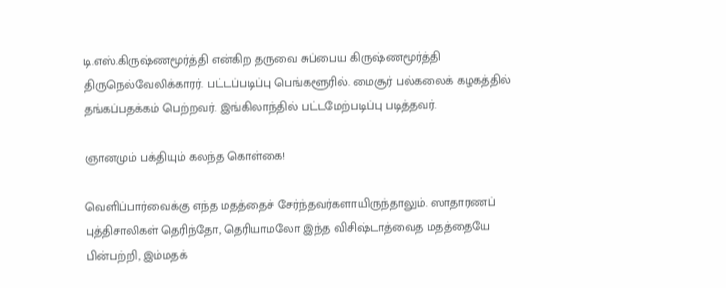டி.எஸ்.கிருஷ்ணமூர்த்தி என்கிற தருவை சுப்பைய கிருஷ்ணமூர்த்தி திருநெல்வேலிக்காரர். பட்டப்படிப்பு பெங்களூரில். மைசூர் பல்கலைக் கழகத்தில் தங்கப்பதக்கம் பெற்றவர். இங்கிலாந்தில் பட்டமேற்படிப்பு படித்தவர்.

ஞானமும் பக்தியும் கலந்த கொள்கை!

வெளிப்பார்வைக்கு எந்த மதத்தைச் சேர்ந்தவர்களாயிருந்தாலும். ஸாதாரணப் புத்திசாலிகள் தெரிந்தோ, தெரியாமலோ இந்த விசிஷ்டாத்வைத மதத்தையே பின்பற்றி, இம்மதக்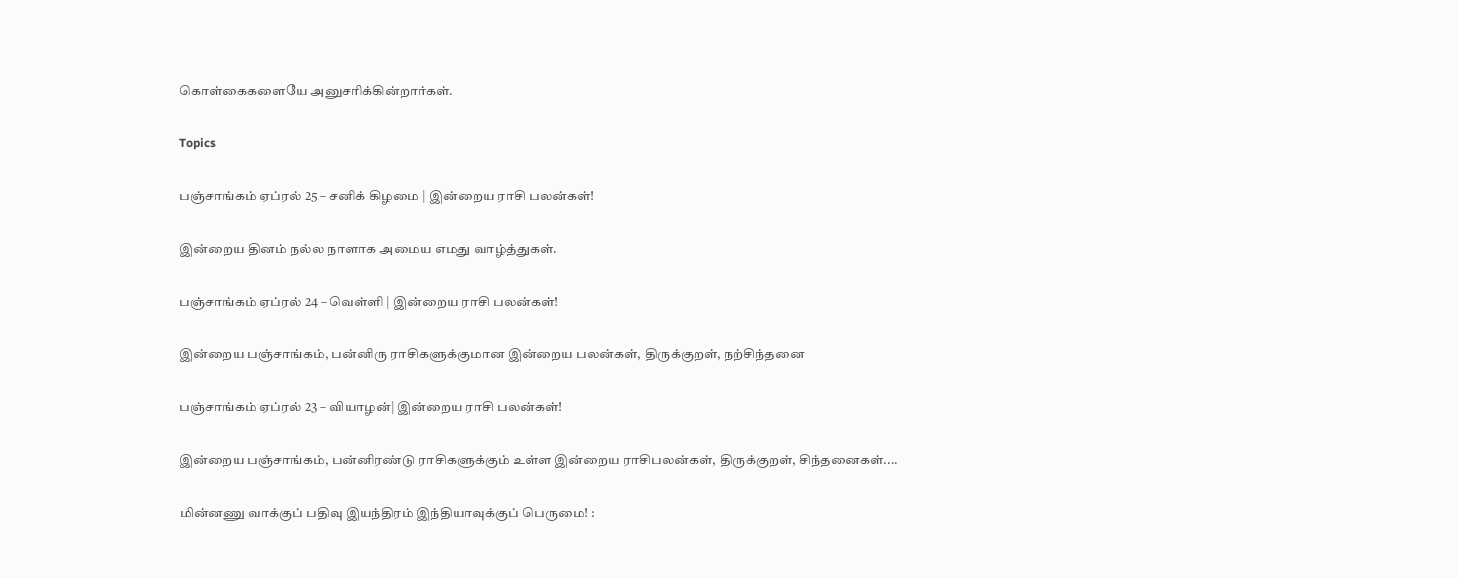கொள்கைகளையே அனுசரிக்கின்றார்கள்.

Topics

பஞ்சாங்கம் ஏப்ரல் 25 – சனிக் கிழமை | இன்றைய ராசி பலன்கள்!

இன்றைய தினம் நல்ல நாளாக அமைய எமது வாழ்த்துகள்.

பஞ்சாங்கம் ஏப்ரல் 24 – வெள்ளி | இன்றைய ராசி பலன்கள்!

இன்றைய பஞ்சாங்கம், பன்னிரு ராசிகளுக்குமான இன்றைய பலன்கள், திருக்குறள், நற்சிந்தனை

பஞ்சாங்கம் ஏப்ரல் 23 – வியாழன்| இன்றைய ராசி பலன்கள்!

இன்றைய பஞ்சாங்கம், பன்னிரண்டு ராசிகளுக்கும் உள்ள இன்றைய ராசிபலன்கள், திருக்குறள், சிந்தனைகள்....

மின்னணு வாக்குப் பதிவு இயந்திரம் இந்தியாவுக்குப் பெருமை! :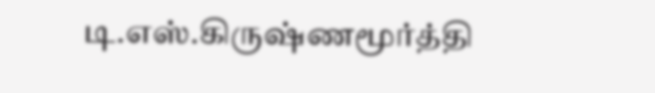டி.எஸ்.கிருஷ்ணமூர்த்தி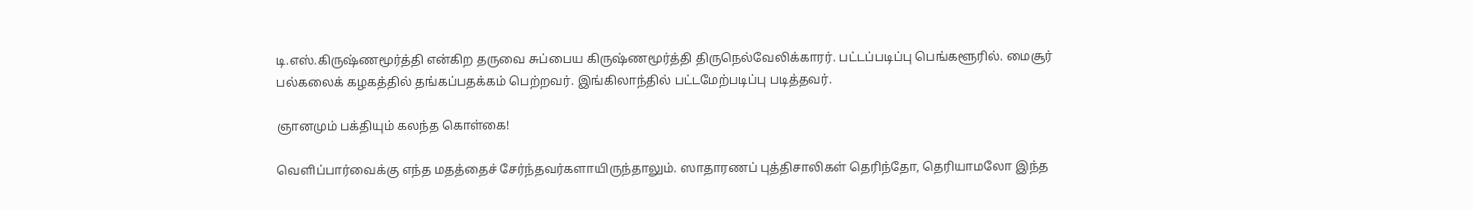டி.எஸ்.கிருஷ்ணமூர்த்தி என்கிற தருவை சுப்பைய கிருஷ்ணமூர்த்தி திருநெல்வேலிக்காரர். பட்டப்படிப்பு பெங்களூரில். மைசூர் பல்கலைக் கழகத்தில் தங்கப்பதக்கம் பெற்றவர். இங்கிலாந்தில் பட்டமேற்படிப்பு படித்தவர்.

ஞானமும் பக்தியும் கலந்த கொள்கை!

வெளிப்பார்வைக்கு எந்த மதத்தைச் சேர்ந்தவர்களாயிருந்தாலும். ஸாதாரணப் புத்திசாலிகள் தெரிந்தோ, தெரியாமலோ இந்த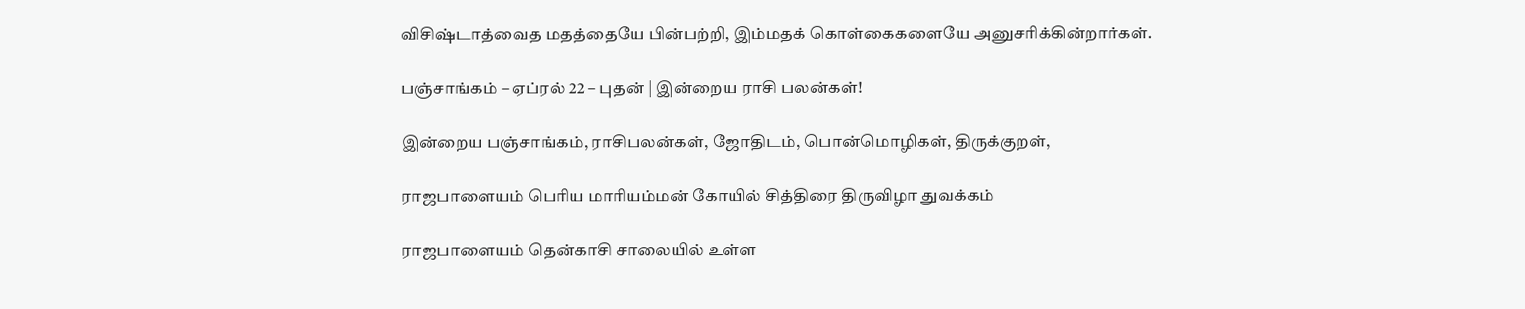விசிஷ்டாத்வைத மதத்தையே பின்பற்றி, இம்மதக் கொள்கைகளையே அனுசரிக்கின்றார்கள்.

பஞ்சாங்கம் – ஏப்ரல் 22 – புதன் | இன்றைய ராசி பலன்கள்!

இன்றைய பஞ்சாங்கம், ராசிபலன்கள், ஜோதிடம், பொன்மொழிகள், திருக்குறள்,

ராஜபாளையம் பெரிய மாரியம்மன் கோயில் சித்திரை திருவிழா துவக்கம்

ராஜபாளையம் தென்காசி சாலையில் உள்ள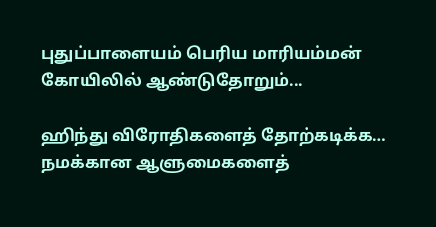புதுப்பாளையம் பெரிய மாரியம்மன் கோயிலில் ஆண்டுதோறும்...

ஹிந்து விரோதிகளைத் தோற்கடிக்க… நமக்கான ஆளுமைகளைத்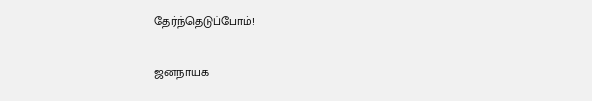தேர்ந்தெடுப்போம்!

ஜனநாயக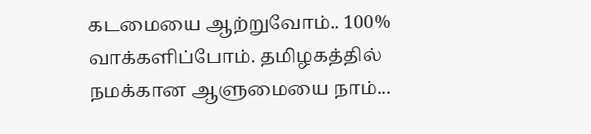கடமையை ஆற்றுவோம்.. 100% வாக்களிப்போம். தமிழகத்தில் நமக்கான ஆளுமையை நாம்...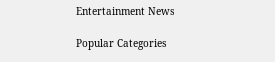Entertainment News

Popular Categories